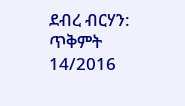ደብረ ብርሃን: ጥቅምት 14/2016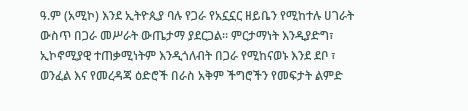ዓ.ም (አሚኮ) እንደ ኢትዮጲያ ባሉ የጋራ የአኗኗር ዘይቤን የሚከተሉ ሀገራት ውስጥ በጋራ መሥራት ውጤታማ ያደርጋል። ምርታማነት እንዲያድግ፣ ኢኮኖሚያዊ ተጠቃሚነትም እንዲጎለብት በጋራ የሚከናወኑ እንደ ደቦ ፣ ወንፈል እና የመረዳጃ ዕድሮች በራስ አቅም ችግሮችን የመፍታት ልምድ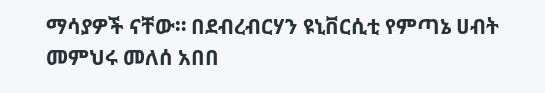ማሳያዎች ናቸው። በደብረብርሃን ዩኒቨርሲቲ የምጣኔ ሀብት መምህሩ መለሰ አበበ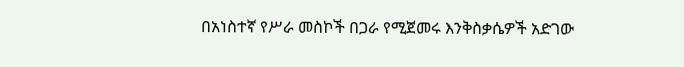በአነስተኛ የሥራ መስኮች በጋራ የሚጀመሩ እንቅስቃሴዎች አድገው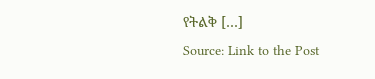የትልቅ […]
Source: Link to the Post